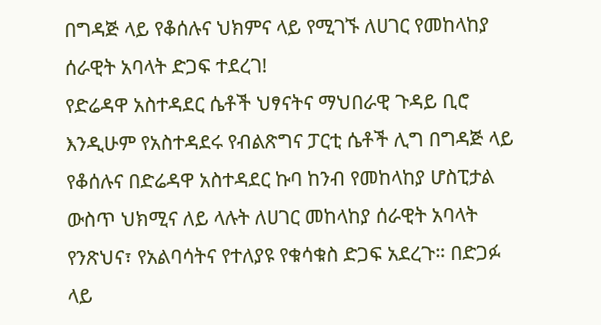በግዳጅ ላይ የቆሰሉና ህክምና ላይ የሚገኙ ለሀገር የመከላከያ ሰራዊት አባላት ድጋፍ ተደረገ!
የድሬዳዋ አስተዳደር ሴቶች ህፃናትና ማህበራዊ ጉዳይ ቢሮ እንዲሁም የአስተዳደሩ የብልጽግና ፓርቲ ሴቶች ሊግ በግዳጅ ላይ የቆሰሉና በድሬዳዋ አስተዳደር ኩባ ከንብ የመከላከያ ሆስፒታል ውስጥ ህክሚና ለይ ላሉት ለሀገር መከላከያ ሰራዊት አባላት የንጽህና፣ የአልባሳትና የተለያዩ የቁሳቁስ ድጋፍ አደረጉ። በድጋፉ ላይ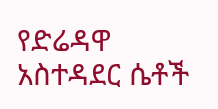የድሬዳዋ አስተዳደር ሴቶች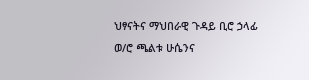ህፃናትና ማህበራዊ ጉዳይ ቢሮ ኃላፊ ወ/ሮ ጫልቱ ሁሴንና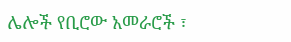ሌሎች የቢሮው አመራሮች ፣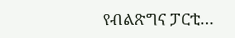የብልጽግና ፓርቲ…